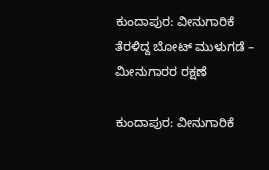ಕುಂದಾಪುರ: ವೀನುಗಾರಿಕೆ ತೆರಳಿದ್ದ ಬೋಟ್ ಮುಳುಗಡೆ – ಮೀನುಗಾರರ ರಕ್ಷಣೆ

ಕುಂದಾಪುರ: ವೀನುಗಾರಿಕೆ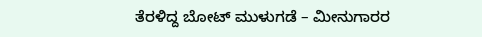ತೆರಳಿದ್ದ ಬೋಟ್ ಮುಳುಗಡೆ – ಮೀನುಗಾರರ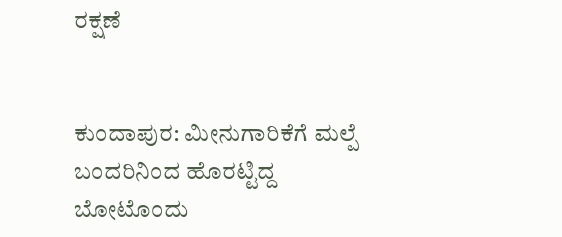ರಕ್ಷಣೆ


ಕುಂದಾಪುರ: ಮೀನುಗಾರಿಕೆಗೆ ಮಲ್ಪೆ ಬಂದರಿನಿಂದ ಹೊರಟ್ಟಿದ್ದ ಬೋಟೊಂದು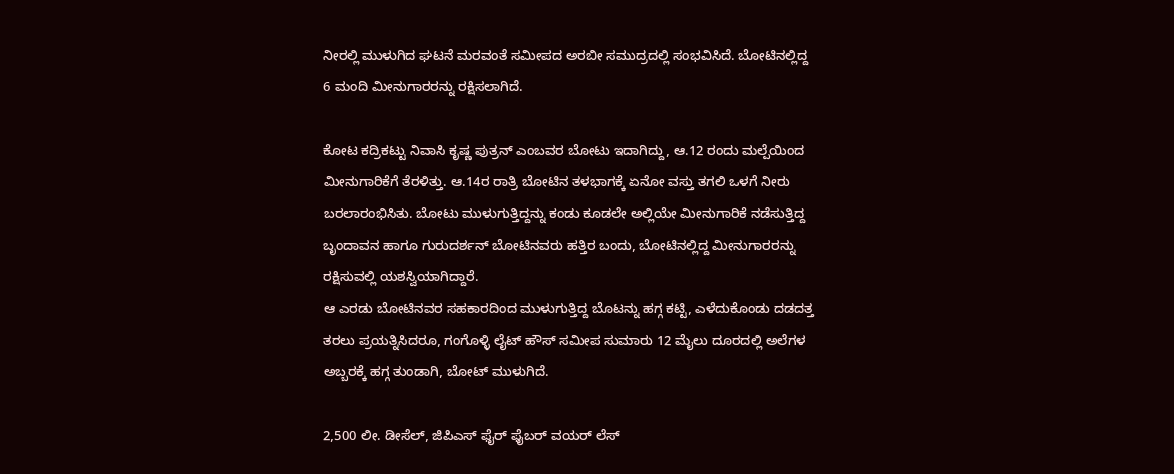ನೀರಲ್ಲಿ ಮುಳುಗಿದ ಘಟನೆ ಮರವಂತೆ ಸಮೀಪದ ಅರಬೀ ಸಮುದ್ರದಲ್ಲಿ ಸಂಭವಿಸಿದೆ. ಬೋಟಿನಲ್ಲಿದ್ದ 6 ಮಂದಿ ಮೀನುಗಾರರನ್ನು ರಕ್ಷಿಸಲಾಗಿದೆ.

ಕೋಟ ಕದ್ರಿಕಟ್ಟು ನಿವಾಸಿ ಕೃಷ್ಣ ಪುತ್ರನ್ ಎಂಬವರ ಬೋಟು ಇದಾಗಿದ್ದು, ಆ.12 ರಂದು ಮಲ್ಪೆಯಿಂದ ಮೀನುಗಾರಿಕೆಗೆ ತೆರಳಿತ್ತು. ಆ.14ರ ರಾತ್ರಿ ಬೋಟಿನ ತಳಭಾಗಕ್ಕೆ ಏನೋ ವಸ್ತು ತಗಲಿ ಒಳಗೆ ನೀರು ಬರಲಾರಂಭಿಸಿತು. ಬೋಟು ಮುಳುಗುತ್ತಿದ್ದನ್ನು ಕಂಡು ಕೂಡಲೇ ಅಲ್ಲಿಯೇ ಮೀನುಗಾರಿಕೆ ನಡೆಸುತ್ತಿದ್ದ ಬೃಂದಾವನ ಹಾಗೂ ಗುರುದರ್ಶನ್ ಬೋಟಿನವರು ಹತ್ತಿರ ಬಂದು, ಬೋಟಿನಲ್ಲಿದ್ದ ಮೀನುಗಾರರನ್ನು ರಕ್ಷಿಸುವಲ್ಲಿ ಯಶಸ್ವಿಯಾಗಿದ್ದಾರೆ.
ಆ ಎರಡು ಬೋಟಿನವರ ಸಹಕಾರದಿಂದ ಮುಳುಗುತ್ತಿದ್ದ ಬೊಟನ್ನು ಹಗ್ಗ ಕಟ್ಟಿ, ಎಳೆದುಕೊಂಡು ದಡದತ್ತ ತರಲು ಪ್ರಯತ್ನಿಸಿದರೂ, ಗಂಗೊಳ್ಳಿ ಲೈಟ್ ಹೌಸ್ ಸಮೀಪ ಸುಮಾರು 12 ಮೈಲು ದೂರದಲ್ಲಿ ಅಲೆಗಳ ಅಬ್ಬರಕ್ಕೆ ಹಗ್ಗ ತುಂಡಾಗಿ, ಬೋಟ್ ಮುಳುಗಿದೆ.

2,500 ಲೀ. ಡೀಸೆಲ್, ಜಿಪಿಎಸ್ ಫೈರ್ ಫೈಬರ್ ವಯರ್ ಲೆಸ್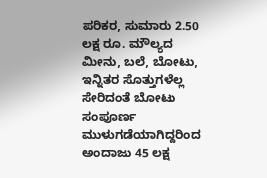ಪರಿಕರ, ಸುಮಾರು 2.50 ಲಕ್ಷ ರೂ. ಮೌಲ್ಯದ ಮೀನು, ಬಲೆ, ಬೋಟು, ಇನ್ನಿತರ ಸೊತ್ತುಗಳೆಲ್ಲ ಸೇರಿದಂತೆ ಬೋಟು ಸಂಪೂರ್ಣ ಮುಳುಗಡೆಯಾಗಿದ್ದರಿಂದ ಅಂದಾಜು 45 ಲಕ್ಷ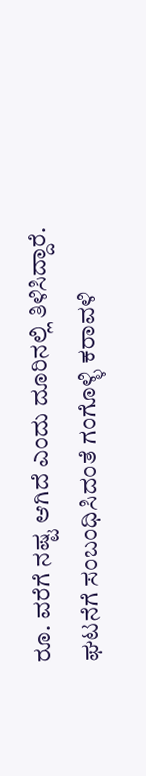ರೂ. ವರೆಗೆ ನಷ್ಟ ಆಗಿದೆ ಎಂದು ದೂರಿನಲ್ಲಿ ತಿಳಿಸಿದ್ದಾರೆ.
ಘಟನೆಗೆ ಸಂಬಂಧಿಸಿದಂತೆ ಗಂಗೊಳ್ಳಿ ಕರಾವಳಿ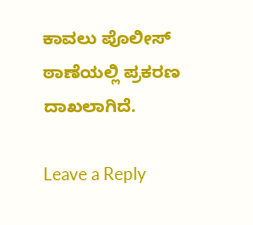ಕಾವಲು ಪೊಲೀಸ್ ಠಾಣೆಯಲ್ಲಿ ಪ್ರಕರಣ ದಾಖಲಾಗಿದೆ.

Leave a Reply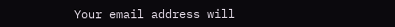Your email address will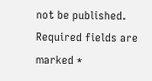not be published. Required fields are marked *